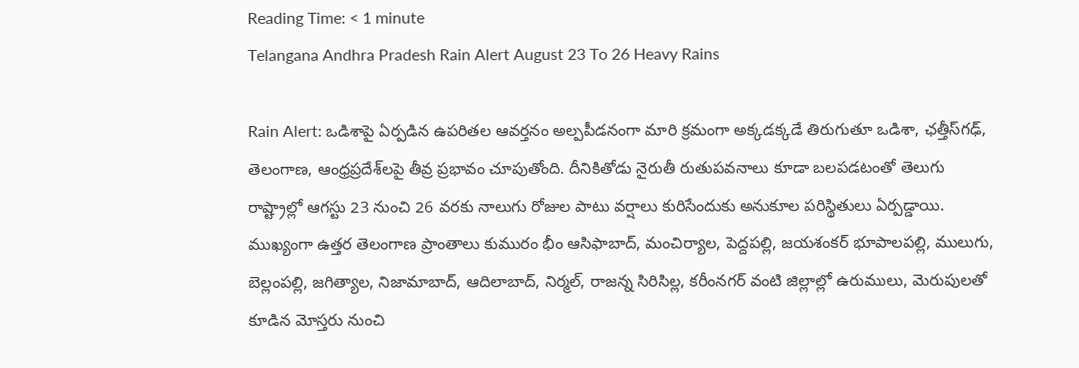Reading Time: < 1 minute
Telangana Andhra Pradesh Rain Alert August 23 To 26 Heavy Rains

Rain Alert: ఒడిశాపై ఏర్పడిన ఉపరితల ఆవర్తనం అల్పపీడనంగా మారి క్రమంగా అక్కడక్కడే తిరుగుతూ ఒడిశా, ఛత్తీస్‌గఢ్, తెలంగాణ, ఆంధ్రప్రదేశ్‌లపై తీవ్ర ప్రభావం చూపుతోంది. దీనికితోడు నైరుతీ రుతుపవనాలు కూడా బలపడటంతో తెలుగు రాష్ట్రాల్లో ఆగస్టు 23 నుంచి 26 వరకు నాలుగు రోజుల పాటు వర్షాలు కురిసేందుకు అనుకూల పరిస్థితులు ఏర్పడ్డాయి. ముఖ్యంగా ఉత్తర తెలంగాణ ప్రాంతాలు కుమురం భీం ఆసిఫాబాద్, మంచిర్యాల, పెద్దపల్లి, జయశంకర్‌ భూపాలపల్లి, ములుగు, బెల్లంపల్లి, జగిత్యాల, నిజామాబాద్, ఆదిలాబాద్, నిర్మల్, రాజన్న సిరిసిల్ల, కరీంనగర్ వంటి జిల్లాల్లో ఉరుములు, మెరుపులతో కూడిన మోస్తరు నుంచి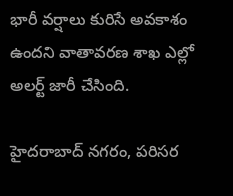భారీ వర్షాలు కురిసే అవకాశం ఉందని వాతావరణ శాఖ ఎల్లో అలర్ట్ జారీ చేసింది.

హైదరాబాద్‌ నగరం, పరిసర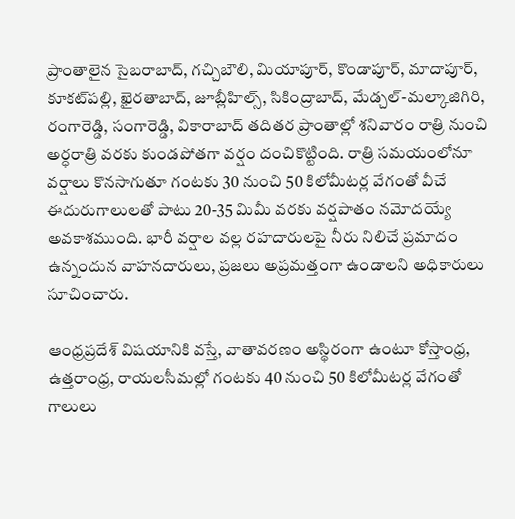ప్రాంతాలైన సైబరాబాద్, గచ్చిబౌలి, మియాపూర్, కొండాపూర్, మాదాపూర్, కూకట్‌పల్లి, ఖైరతాబాద్, జూబ్లీహిల్స్, సికింద్రాబాద్, మేడ్చల్‌-మల్కాజిగిరి, రంగారెడ్డి, సంగారెడ్డి, వికారాబాద్ తదితర ప్రాంతాల్లో శనివారం రాత్రి నుంచి అర్ధరాత్రి వరకు కుండపోతగా వర్షం దంచికొట్టింది. రాత్రి సమయంలోనూ వర్షాలు కొనసాగుతూ గంటకు 30 నుంచి 50 కిలోమీటర్ల వేగంతో వీచే ఈదురుగాలులతో పాటు 20-35 మిమీ వరకు వర్షపాతం నమోదయ్యే అవకాశముంది. భారీ వర్షాల వల్ల రహదారులపై నీరు నిలిచే ప్రమాదం ఉన్నందున వాహనదారులు, ప్రజలు అప్రమత్తంగా ఉండాలని అధికారులు సూచించారు.

ఆంధ్రప్రదేశ్ విషయానికి వస్తే, వాతావరణం అస్థిరంగా ఉంటూ కోస్తాంధ్ర, ఉత్తరాంధ్ర, రాయలసీమల్లో గంటకు 40 నుంచి 50 కిలోమీటర్ల వేగంతో గాలులు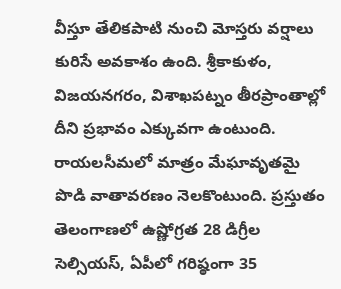వీస్తూ తేలికపాటి నుంచి మోస్తరు వర్షాలు కురిసే అవకాశం ఉంది. శ్రీకాకుళం, విజయనగరం, విశాఖపట్నం తీరప్రాంతాల్లో దీని ప్రభావం ఎక్కువగా ఉంటుంది. రాయలసీమలో మాత్రం మేఘావృతమై పొడి వాతావరణం నెలకొంటుంది. ప్రస్తుతం తెలంగాణలో ఉష్ణోగ్రత 28 డిగ్రీల సెల్సియస్, ఏపీలో గరిష్ఠంగా 35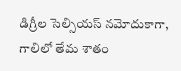డిగ్రీల సెల్సియస్ నమోదుకాగా, గాలిలో తేమ శాతం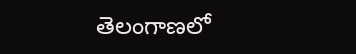తెలంగాణలో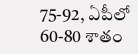75-92, ఏపీలో 60-80 శాతం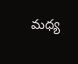మధ్య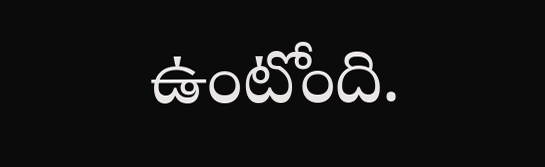ఉంటోంది.